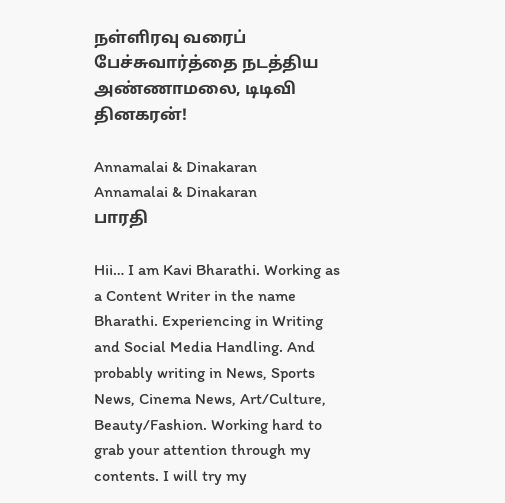நள்ளிரவு வரைப் பேச்சுவார்த்தை நடத்திய அண்ணாமலை, டிடிவி தினகரன்!

Annamalai & Dinakaran
Annamalai & Dinakaran
பாரதி

Hii… I am Kavi Bharathi. Working as a Content Writer in the name Bharathi. Experiencing in Writing and Social Media Handling. And probably writing in News, Sports News, Cinema News, Art/Culture, Beauty/Fashion. Working hard to grab your attention through my contents. I will try my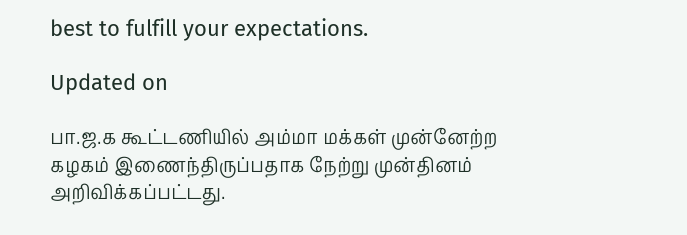best to fulfill your expectations.

Updated on

பா.ஜ.க கூட்டணியில் அம்மா மக்கள் முன்னேற்ற கழகம் இணைந்திருப்பதாக நேற்று முன்தினம் அறிவிக்கப்பட்டது.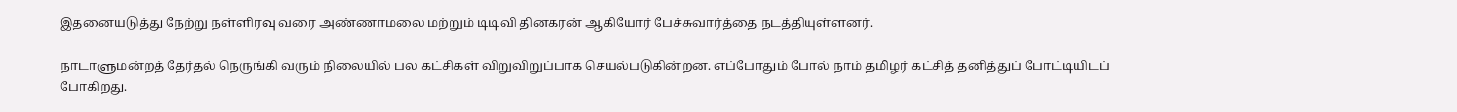இதனையடுத்து நேற்று நள்ளிரவு வரை அண்ணாமலை மற்றும் டிடிவி தினகரன் ஆகியோர் பேச்சுவார்த்தை நடத்தியுள்ளனர்.

நாடாளுமன்றத் தேர்தல் நெருங்கி வரும் நிலையில் பல கட்சிகள் விறுவிறுப்பாக செயல்படுகின்றன. எப்போதும் போல் நாம் தமிழர் கட்சித் தனித்துப் போட்டியிடப் போகிறது.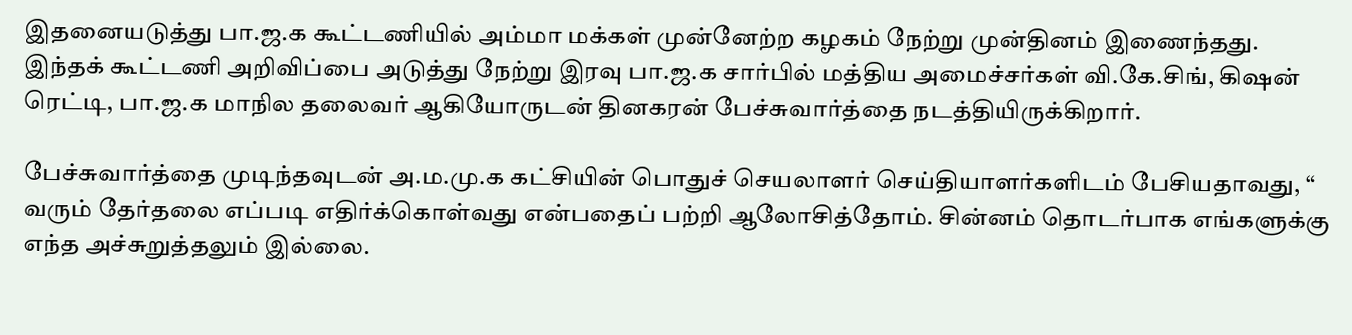இதனையடுத்து பா.ஜ.க கூட்டணியில் அம்மா மக்கள் முன்னேற்ற கழகம் நேற்று முன்தினம் இணைந்தது. இந்தக் கூட்டணி அறிவிப்பை அடுத்து நேற்று இரவு பா.ஜ.க சார்பில் மத்திய அமைச்சர்கள் வி.கே.சிங், கிஷன் ரெட்டி, பா.ஜ.க மாநில தலைவர் ஆகியோருடன் தினகரன் பேச்சுவார்த்தை நடத்தியிருக்கிறார்.

பேச்சுவார்த்தை முடிந்தவுடன் அ.ம.மு.க கட்சியின் பொதுச் செயலாளர் செய்தியாளர்களிடம் பேசியதாவது, “ வரும் தேர்தலை எப்படி எதிர்க்கொள்வது என்பதைப் பற்றி ஆலோசித்தோம். சின்னம் தொடர்பாக எங்களுக்கு எந்த அச்சுறுத்தலும் இல்லை.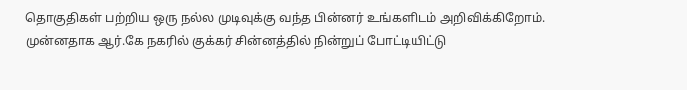தொகுதிகள் பற்றிய ஒரு நல்ல முடிவுக்கு வந்த பின்னர் உங்களிடம் அறிவிக்கிறோம். முன்னதாக ஆர்.கே நகரில் குக்கர் சின்னத்தில் நின்றுப் போட்டியிட்டு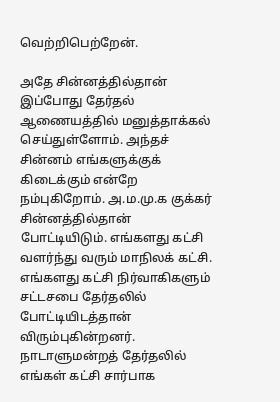வெற்றிபெற்றேன்.

அதே சின்னத்தில்தான் இப்போது தேர்தல் ஆணையத்தில் மனுத்தாக்கல் செய்துள்ளோம். அந்தச் சின்னம் எங்களுக்குக் கிடைக்கும் என்றே நம்புகிறோம். அ.ம.மு.க குக்கர் சின்னத்தில்தான் போட்டியிடும். எங்களது கட்சி வளர்ந்து வரும் மாநிலக் கட்சி. எங்களது கட்சி நிர்வாகிகளும் சட்டசபை தேர்தலில் போட்டியிடத்தான் விரும்புகின்றனர். நாடாளுமன்றத் தேர்தலில் எங்கள் கட்சி சார்பாக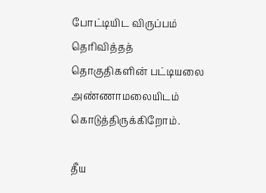போட்டியிட விருப்பம் தெரிவித்தத் தொகுதிகளின் பட்டியலை அண்ணாமலையிடம் கொடுத்திருக்கிறோம்.

தீய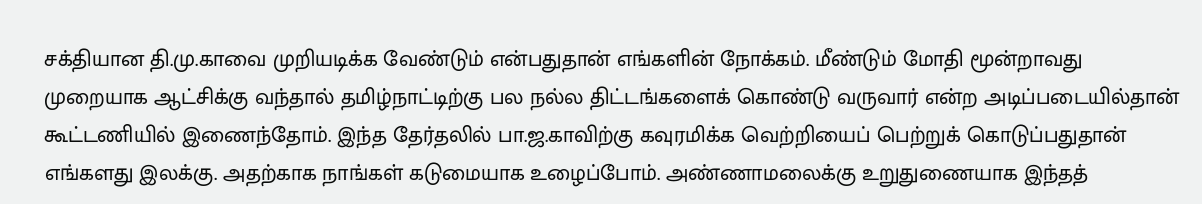சக்தியான தி.மு.காவை முறியடிக்க வேண்டும் என்பதுதான் எங்களின் நோக்கம். மீண்டும் மோதி மூன்றாவது முறையாக ஆட்சிக்கு வந்தால் தமிழ்நாட்டிற்கு பல நல்ல திட்டங்களைக் கொண்டு வருவார் என்ற அடிப்படையில்தான் கூட்டணியில் இணைந்தோம். இந்த தேர்தலில் பா.ஜ.காவிற்கு கவுரமிக்க வெற்றியைப் பெற்றுக் கொடுப்பதுதான் எங்களது இலக்கு. அதற்காக நாங்கள் கடுமையாக உழைப்போம். அண்ணாமலைக்கு உறுதுணையாக இந்தத்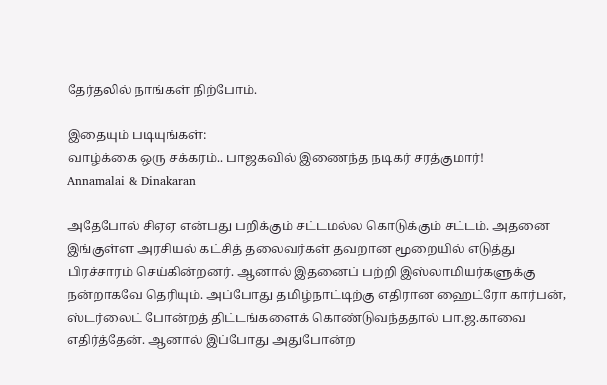தேர்தலில் நாங்கள் நிற்போம்.

இதையும் படியுங்கள்:
வாழ்க்கை ஒரு சக்கரம்.. பாஜகவில் இணைந்த நடிகர் சரத்குமார்!
Annamalai & Dinakaran

அதேபோல் சிஏஏ என்பது பறிக்கும் சட்டமல்ல கொடுக்கும் சட்டம். அதனை இங்குள்ள அரசியல் கட்சித் தலைவர்கள் தவறான மூறையில் எடுத்து பிரச்சாரம் செய்கின்றனர். ஆனால் இதனைப் பற்றி இஸ்லாமியர்களுக்கு நன்றாகவே தெரியும். அப்போது தமிழ்நாட்டிற்கு எதிரான ஹைட்ரோ கார்பன், ஸ்டர்லைட் போன்றத் திட்டங்களைக் கொண்டுவந்ததால் பா.ஜ.காவை எதிர்த்தேன். ஆனால் இப்போது அதுபோன்ற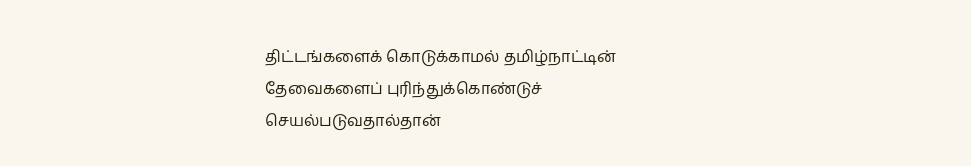திட்டங்களைக் கொடுக்காமல் தமிழ்நாட்டின் தேவைகளைப் புரிந்துக்கொண்டுச் செயல்படுவதால்தான்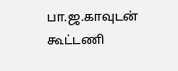பா.ஜ.காவுடன் கூட்டணி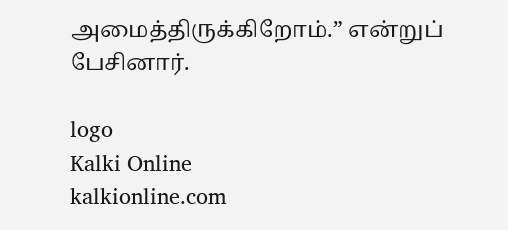அமைத்திருக்கிறோம்.” என்றுப் பேசினார்.

logo
Kalki Online
kalkionline.com